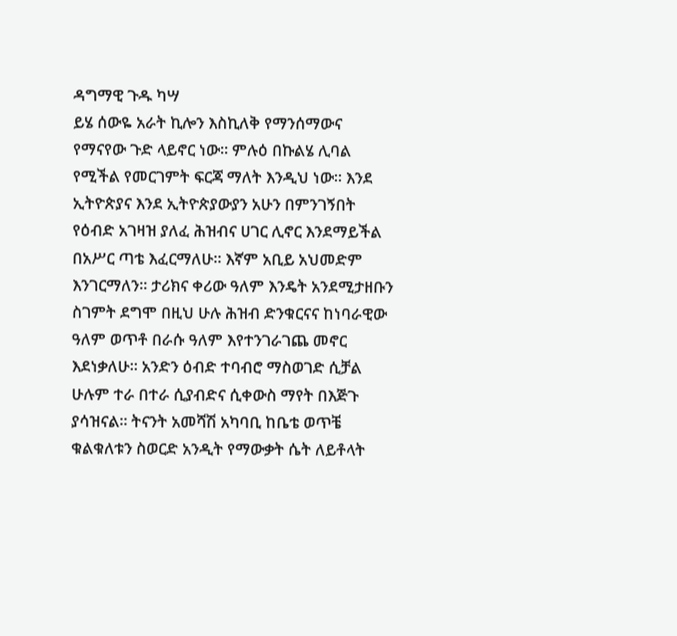ዳግማዊ ጉዱ ካሣ
ይሄ ሰውዬ አራት ኪሎን እስኪለቅ የማንሰማውና የማናየው ጉድ ላይኖር ነው፡፡ ምሉዕ በኩልሄ ሊባል የሚችል የመርገምት ፍርጃ ማለት እንዲህ ነው፡፡ እንደ ኢትዮጵያና እንደ ኢትዮጵያውያን አሁን በምንገኝበት የዕብድ አገዛዝ ያለፈ ሕዝብና ሀገር ሊኖር እንደማይችል በአሥር ጣቴ እፈርማለሁ፡፡ እኛም አቢይ አህመድም እንገርማለን፡፡ ታሪክና ቀሪው ዓለም እንዴት አንደሚታዘቡን ስገምት ደግሞ በዚህ ሁሉ ሕዝብ ድንቁርናና ከነባራዊው ዓለም ወጥቶ በራሱ ዓለም እየተንገራገጨ መኖር እደነቃለሁ፡፡ አንድን ዕብድ ተባብሮ ማስወገድ ሲቻል ሁሉም ተራ በተራ ሲያብድና ሲቀውስ ማየት በእጅጉ ያሳዝናል፡፡ ትናንት አመሻሽ አካባቢ ከቤቴ ወጥቼ ቁልቁለቱን ስወርድ አንዲት የማውቃት ሴት ለይቶላት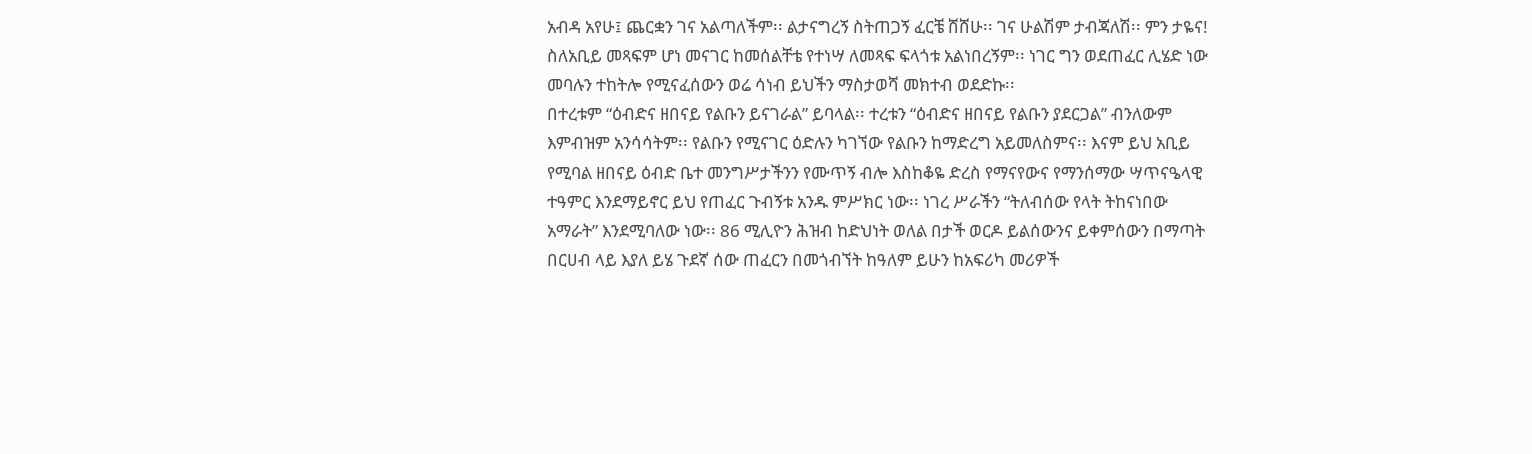አብዳ አየሁ፤ ጨርቋን ገና አልጣለችም፡፡ ልታናግረኝ ስትጠጋኝ ፈርቼ ሸሸሁ፡፡ ገና ሁልሽም ታብጃለሽ፡፡ ምን ታዬና!
ስለአቢይ መጻፍም ሆነ መናገር ከመሰልቸቴ የተነሣ ለመጻፍ ፍላጎቱ አልነበረኝም፡፡ ነገር ግን ወደጠፈር ሊሄድ ነው መባሉን ተከትሎ የሚናፈሰውን ወሬ ሳነብ ይህችን ማስታወሻ መክተብ ወደድኩ፡፡
በተረቱም “ዕብድና ዘበናይ የልቡን ይናገራል” ይባላል፡፡ ተረቱን “ዕብድና ዘበናይ የልቡን ያደርጋል” ብንለውም እምብዝም አንሳሳትም፡፡ የልቡን የሚናገር ዕድሉን ካገኘው የልቡን ከማድረግ አይመለስምና፡፡ እናም ይህ አቢይ የሚባል ዘበናይ ዕብድ ቤተ መንግሥታችንን የሙጥኝ ብሎ እስከቆዬ ድረስ የማናየውና የማንሰማው ሣጥናዔላዊ ተዓምር እንደማይኖር ይህ የጠፈር ጉብኝቱ አንዱ ምሥክር ነው፡፡ ነገረ ሥራችን “ትለብሰው የላት ትከናነበው አማራት” እንደሚባለው ነው፡፡ 86 ሚሊዮን ሕዝብ ከድህነት ወለል በታች ወርዶ ይልሰውንና ይቀምሰውን በማጣት በርሀብ ላይ እያለ ይሄ ጉደኛ ሰው ጠፈርን በመጎብኘት ከዓለም ይሁን ከአፍሪካ መሪዎች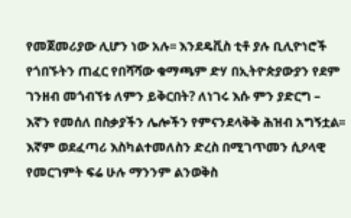የመጀመሪያው ሊሆን ነው አሉ፡፡ እንደዴቪስ ቲቶ ያሉ ቢሊዮነሮች የጎበኙትን ጠፈር የበሻሻው ቁማጫም ድሃ በኢትዮጵያውያን የደም ገንዘብ መጎብኘቱ ለምን ይቅርበት? ለነገሩ እሱ ምን ያድርግ – እኛን የመሰለ በስቃያችን ሌሎችን የምናንደላቅቅ ሕዝብ አግኝቷል፡፡ እኛም ወደፈጣሪ እስካልተመለስን ድረስ በሚገጥመን ሲዖላዊ የመርገምት ፍሬ ሁሉ ማንንም ልንወቅስ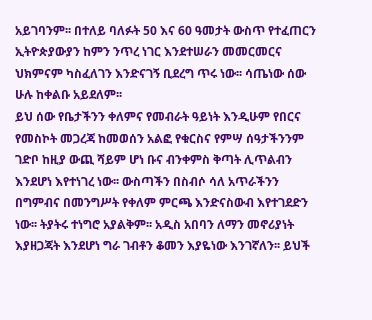አይገባንም፡፡ በተለይ ባለፉት 50 እና 60 ዓመታት ውስጥ የተፈጠርን ኢትዮጵያውያን ከምን ንጥረ ነገር እንደተሠራን መመርመርና ህክምናም ካስፈለገን እንድናገኝ ቢደረግ ጥሩ ነው፡፡ ሳጤነው ሰው ሁሉ ከቀልቡ አይደለም፡፡
ይህ ሰው የቤታችንን ቀለምና የመብራት ዓይነት እንዲሁም የበርና የመስኮት መጋረጃ ከመወሰን አልፎ የቁርስና የምሣ ሰዓታችንንም ገድቦ ከዚያ ውጪ ሻይም ሆነ ቡና ብንቀምስ ቅጣት ሊጥልብን እንደሆነ እየተነገረ ነው፡፡ ውስጣችን በስብሶ ሳለ አጥራችንን በግምብና በመንግሥት የቀለም ምርጫ እንድናስውብ እየተገደድን ነው፡፡ ትያትሩ ተነግሮ አያልቅም፡፡ አዲስ አበባን ለማን መኖሪያነት እያዘጋጃት እንደሆነ ግራ ገብቶን ቆመን እያዬነው እንገኛለን፡፡ ይህች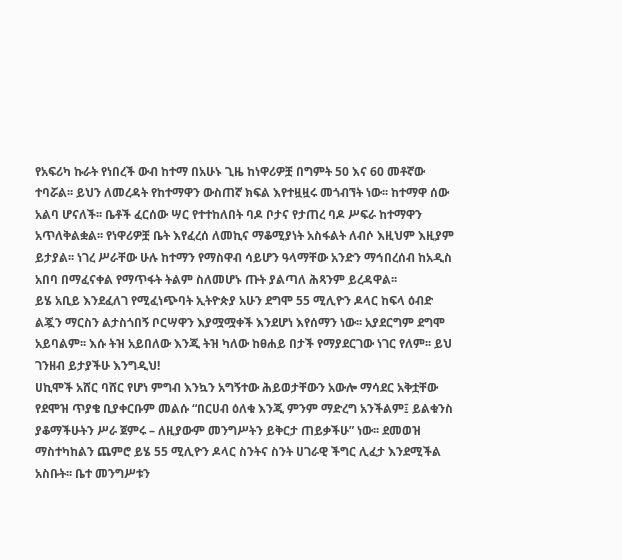የአፍሪካ ኩራት የነበረች ውብ ከተማ በአሁኑ ጊዜ ከነዋሪዎቿ በግምት 50 እና 60 መቶኛው ተባሯል፡፡ ይህን ለመረዳት የከተማዋን ውስጠኛ ክፍል እየተዟዟሩ መጎብኘት ነው፡፡ ከተማዋ ሰው አልባ ሆናለች፡፡ ቤቶች ፈርሰው ሣር የተተከለበት ባዶ ቦታና የታጠረ ባዶ ሥፍራ ከተማዋን አጥለቅልቋል፡፡ የነዋሪዎቿ ቤት እየፈረሰ ለመኪና ማቆሚያነት አስፋልት ለብሶ እዚህም እዚያም ይታያል፡፡ ነገረ ሥራቸው ሁሉ ከተማን የማስዋብ ሳይሆን ዓላማቸው አንድን ማኅበረሰብ ከአዲስ አበባ በማፈናቀል የማጥፋት ትልም ስለመሆኑ ጡት ያልጣለ ሕጻንም ይረዳዋል፡፡
ይሄ አቢይ እንደፈለገ የሚፈነጭባት ኢትዮጵያ አሁን ደግሞ 55 ሚሊዮን ዶላር ከፍላ ዕብድ ልጇን ማርስን ልታስጎበኝ ቦርሣዋን እያሟሟቀች እንደሆነ እየሰማን ነው፡፡ አያደርግም ደግሞ አይባልም፡፡ እሱ ትዝ አይበለው እንጂ ትዝ ካለው ከፀሐይ በታች የማያደርገው ነገር የለም፡፡ ይህ ገንዘብ ይታያችሁ እንግዲህ!
ሀኪሞች አሸር ባሸር የሆነ ምግብ እንኳን አግኝተው ሕይወታቸውን አውሎ ማሳደር አቅቷቸው የደሞዝ ጥያቄ ቢያቀርቡም መልሱ “በርሀብ ዕለቁ እንጂ ምንም ማድረግ አንችልም፤ ይልቁንስ ያቆማችሁትን ሥራ ጀምሩ – ለዚያውም መንግሥትን ይቅርታ ጠይቃችሁ” ነው፡፡ ደመወዝ ማስተካከልን ጨምሮ ይሄ 55 ሚሊዮን ዶላር ስንትና ስንት ሀገራዊ ችግር ሊፈታ እንደሚችል አስቡት፡፡ ቤተ መንግሥቱን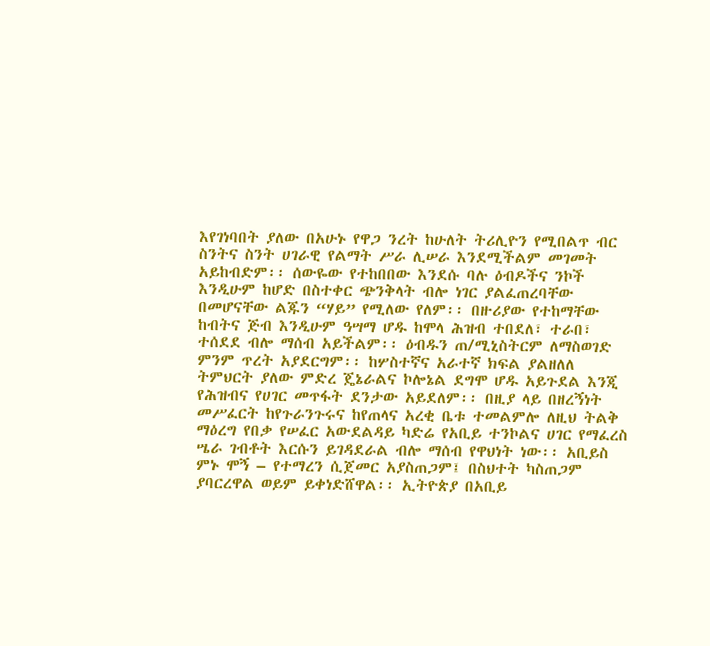እየገነባበት ያለው በአሁኑ የዋጋ ንረት ከሁለት ትሪሊዮን የሚበልጥ ብር ስንትና ስንት ሀገራዊ የልማት ሥራ ሊሠራ እንደሚችልም መገመት አይከብድም፡፡ ሰውዬው የተከበበው እንደሱ ባሉ ዕብዶችና ንኮች እንዲሁም ከሆድ በስተቀር ጭንቅላት ብሎ ነገር ያልፈጠረባቸው በመሆናቸው ልጁን “ሃይ” የሚለው የለም፡፡ በዙሪያው የተከማቸው ከብትና ጅብ እንዲሁም ዓሣማ ሆዱ ከሞላ ሕዝብ ተበደለ፣ ተራበ፣ ተሰደደ ብሎ ማሰብ አይችልም፡፡ ዕብዱን ጠ/ሚኒስትርም ለማስወገድ ምንም ጥረት አያደርግም፡፡ ከሦስተኛና አራተኛ ክፍል ያልዘለለ ትምህርት ያለው ምድረ ጄኔራልና ኮሎኔል ደግሞ ሆዱ አይጉደል እንጂ የሕዝብና የሀገር መጥፋት ደንታው አይደለም፡፡ በዚያ ላይ በዘረኝነት መሥፈርት ከየጉራንጉሩና ከየጠላና አረቂ ቤቱ ተመልምሎ ለዚህ ትልቅ ማዕረግ የበቃ የሠፈር አውደልዳይ ካድሬ የአቢይ ተንኮልና ሀገር የማፈረስ ሤራ ገብቶት እርሱን ይገዳደራል ብሎ ማሰብ የዋህነት ነው፡፡ አቢይስ ምኑ ሞኝ – የተማረን ሲጀመር አያስጠጋም፤ በስህተት ካስጠጋም ያባርረዋል ወይም ይቀነድሸዋል፡፡ ኢትዮጵያ በአቢይ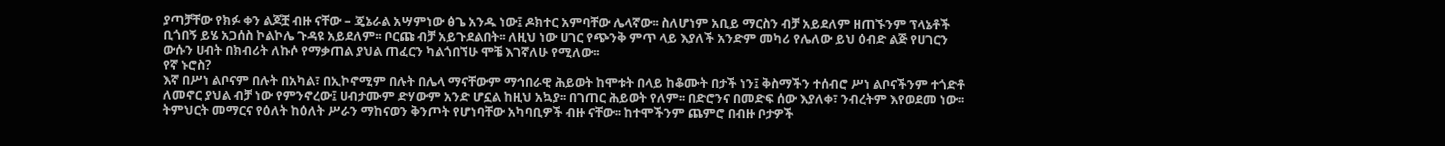ያጣቻቸው የክፉ ቀን ልጆቿ ብዙ ናቸው – ጄኔራል አሣምነው ፅጌ አንዱ ነው፤ ዶክተር አምባቸው ሌላኛው፡፡ ስለሆነም አቢይ ማርስን ብቻ አይደለም ዘጠኙንም ፕላኔቶች ቢጎበኝ ይሄ አጋሰስ ኮልኮሌ ጉዳዩ አይደለም፡፡ ቦርጩ ብቻ አይጉደልበት፡፡ ለዚህ ነው ሀገር የጭንቅ ምጥ ላይ እያለች አንድም መካሪ የሌለው ይህ ዕብድ ልጅ የሀገርን ውሱን ሀብት በክብሪት ለኩሶ የማቃጠል ያህል ጠፈርን ካልጎበኘሁ ሞቼ እገኛለሁ የሚለው፡፡
የኛ ኑሮስ?
እኛ በሥነ ልቦናም በሉት በአካል፣ በኢኮኖሚም በሉት በሌላ ማናቸውም ማኅበራዊ ሕይወት ከሞቱት በላይ ከቆሙት በታች ነን፤ ቅስማችን ተሰብሮ ሥነ ልቦናችንም ተጎድቶ ለመኖር ያህል ብቻ ነው የምንኖረው፤ ሀብታሙም ድሃውም አንድ ሆኗል ከዚህ አኳያ፡፡ በገጠር ሕይወት የለም፡፡ በድሮንና በመድፍ ሰው እያለቀ፣ ንብረትም እየወደመ ነው፡፡ ትምህርት መማርና የዕለት ከዕለት ሥራን ማከናወን ቅንጦት የሆነባቸው አካባቢዎች ብዙ ናቸው፡፡ ከተሞችንም ጨምሮ በብዙ ቦታዎች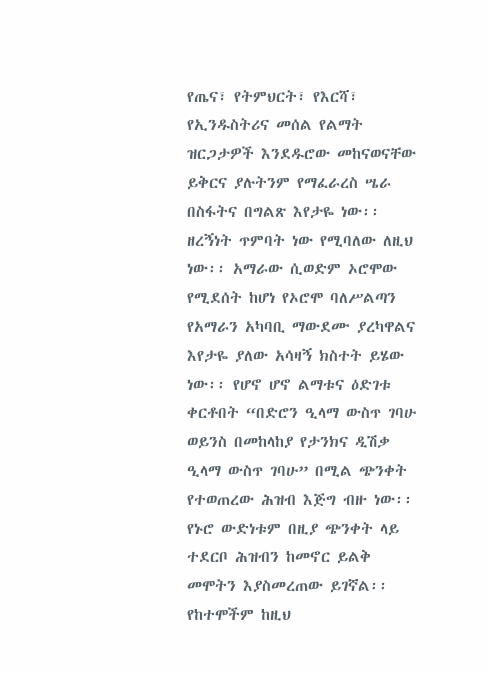የጤና፣ የትምህርት፣ የእርሻ፣ የኢንዱስትሪና መሰል የልማት ዝርጋታዎች እንደዱሮው መከናወናቸው ይቅርና ያሉትንም የማፈራረስ ሤራ በስፋትና በግልጽ እየታዬ ነው፡፡ ዘረኝነት ጥምባት ነው የሚባለው ለዚህ ነው፡፡ አማራው ሲወድም ኦሮሞው የሚደሰት ከሆነ የኦሮሞ ባለሥልጣን የአማራን አካባቢ ማውደሙ ያረካዋልና እየታዬ ያለው አሳዛኝ ክስተት ይሄው ነው፡፡ የሆኖ ሆኖ ልማቱና ዕድገቱ ቀርቶበት “በድሮን ዒላማ ውስጥ ገባሁ ወይንስ በመከላከያ የታንክና ዲሽቃ ዒላማ ውስጥ ገባሁ” በሚል ጭንቀት የተወጠረው ሕዝብ እጅግ ብዙ ነው፡፡ የኑሮ ውድነቱም በዚያ ጭንቀት ላይ ተደርቦ ሕዝብን ከመኖር ይልቅ መሞትን እያስመረጠው ይገኛል፡፡
የከተሞችም ከዚህ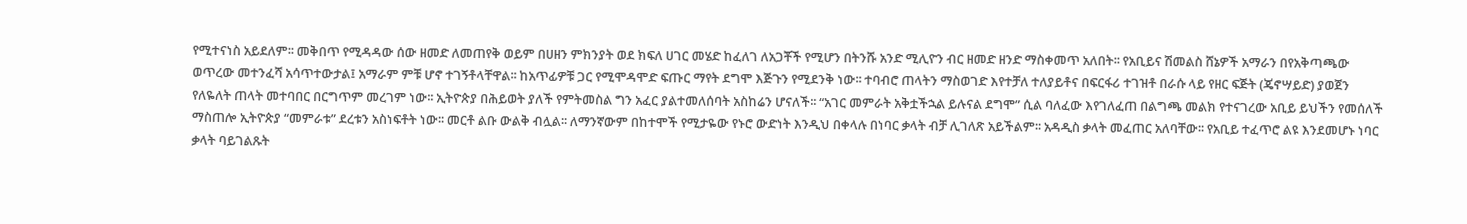የሚተናነስ አይደለም፡፡ መቅበጥ የሚዳዳው ሰው ዘመድ ለመጠየቅ ወይም በሀዘን ምክንያት ወደ ክፍለ ሀገር መሄድ ከፈለገ ለአጋቾች የሚሆን በትንሹ አንድ ሚሊዮን ብር ዘመድ ዘንድ ማስቀመጥ አለበት፡፡ የአቢይና ሽመልስ ሸኔዎች አማራን በየአቅጣጫው ወጥረው መተንፈሻ አሳጥተውታል፤ አማራም ምቹ ሆኖ ተገኝቶላቸዋል፡፡ ከአጥፊዎቹ ጋር የሚሞዳሞድ ፍጡር ማየት ደግሞ እጅጉን የሚደንቅ ነው፡፡ ተባብሮ ጠላትን ማስወገድ እየተቻለ ተለያይቶና በፍርፋሪ ተገዝቶ በራሱ ላይ የዘር ፍጅት (ጄኖሣይድ) ያወጀን የለዬለት ጠላት መተባበር በርግጥም መረገም ነው፡፡ ኢትዮጵያ በሕይወት ያለች የምትመስል ግን አፈር ያልተመለሰባት አስከሬን ሆናለች፡፡ “አገር መምራት አቅቷችኋል ይሉናል ደግሞ” ሲል ባለፈው እየገለፈጠ በልግጫ መልክ የተናገረው አቢይ ይህችን የመሰለች ማስጠሎ ኢትዮጵያ “መምራቱ” ደረቱን አስነፍቶት ነው፡፡ መርቶ ልቡ ውልቅ ብሏል፡፡ ለማንኛውም በከተሞች የሚታዬው የኑሮ ውድነት እንዲህ በቀላሉ በነባር ቃላት ብቻ ሊገለጽ አይችልም፡፡ አዳዲስ ቃላት መፈጠር አለባቸው፡፡ የአቢይ ተፈጥሮ ልዩ እንደመሆኑ ነባር ቃላት ባይገልጹት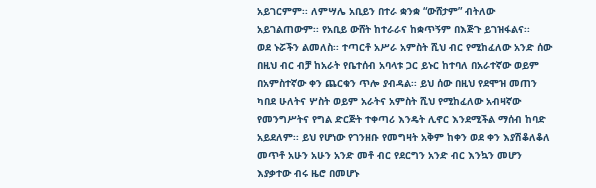አይገርምም፡፡ ለምሣሌ አቢይን በተራ ቋንቋ “ውሸታም” ብትለው አይገልጠውም፡፡ የአቢይ ውሸት ከተራራና ከቋጥኝም በእጅጉ ይገዝፋልና፡፡
ወደ ኑሯችን ልመለስ፡፡ ተጣርቶ አሥራ አምስት ሺህ ብር የሚከፈለው አንድ ሰው በዚህ ብር ብቻ ከአራት የቤተሰብ አባላቱ ጋር ይኑር ከተባለ በአራተኛው ወይም በአምስተኛው ቀን ጨርቁን ጥሎ ያብዳል፡፡ ይህ ሰው በዚህ የደሞዝ መጠን ካበደ ሁለትና ሦስት ወይም አራትና አምስት ሺህ የሚከፈለው አብዛኛው የመንግሥትና የግል ድርጅት ተቀጣሪ እንዴት ሊኖር እንደሚችል ማሰብ ከባድ አይደለም፡፡ ይህ የሆነው የገንዘቡ የመግዛት አቅም ከቀን ወደ ቀን እያሽቆለቆለ መጥቶ አሁን አሁን አንድ መቶ ብር የደርግን አንድ ብር እንኳን መሆን እያቃተው ብሩ ዜሮ በመሆኑ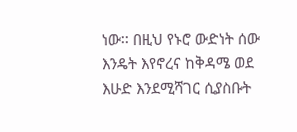ነው፡፡ በዚህ የኑሮ ውድነት ሰው እንዴት እየኖረና ከቅዳሜ ወደ እሁድ እንደሚሻገር ሲያስቡት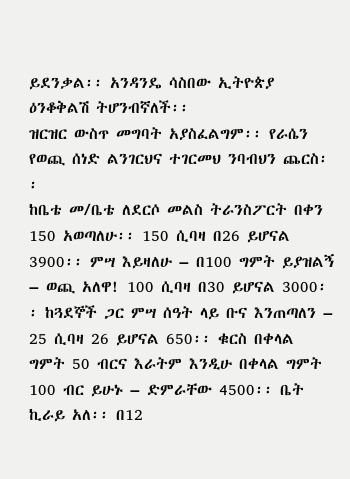ይደንቃል፡፡ አንዳንዴ ሳስበው ኢትዮጵያ ዕንቆቅልሽ ትሆንብኛለች፡፡
ዝርዝር ውስጥ መግባት አያስፈልግም፡፡ የራሴን የወጪ ሰነድ ልንገርህና ተገርመህ ንባብህን ጨርስ፡፡
ከቤቴ መ/ቤቴ ለደርሶ መልስ ትራንስፖርት በቀን 150 አወጣለሁ፡፡ 150 ሲባዛ በ26 ይሆናል 3900፡፡ ምሣ እይዛለሁ – በ100 ግምት ይያዝልኝ – ወጪ አለዋ! 100 ሲባዛ በ30 ይሆናል 3000፡፡ ከጓደኞች ጋር ምሣ ሰዓት ላይ ቡና እንጠጣለን – 25 ሲባዛ 26 ይሆናል 650፡፡ ቁርስ በቀላል ግምት 50 ብርና እራትም እንዲሁ በቀላል ግምት 100 ብር ይሁኑ – ድምራቸው 4500፡፡ ቤት ኪራይ አለ፡፡ በ12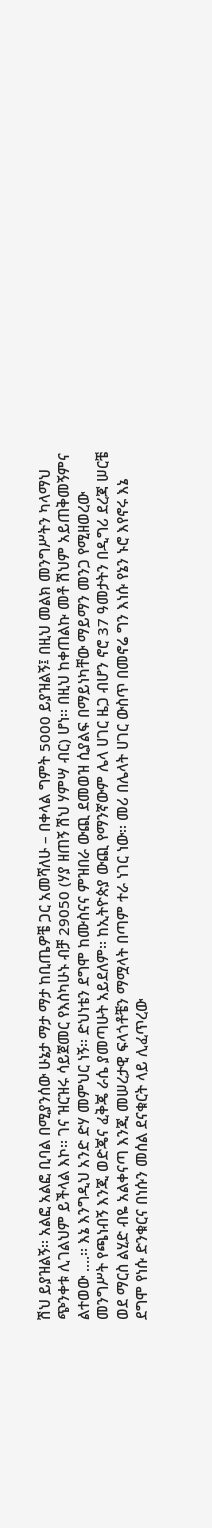ሽህ ይያዝልኝ፡፡ አልፎ አልፎ ቢባል በሚያንሰው ሁኔታ ማታ ማታ ከቢጤዎቼ ጋር አመሻለሁ – በቀላል ግምት 5000 ይያዝልኝ፤ በዚህ መልክ መንግሥትን ካላማህ ጭንቀቱ ሊገልህም ይችላል እኮ፡፡ ገና ዝርዝሩ ሳይጀመር የእስካሁኑ ብቻ 29050 (ሃያ ዘጠኝ ሽህ ሃምሣ ብር) ሆነ፡፡ በዚህ ከቀጠልኩ መቶ ሽህም አይጠቅመኝምና ልተወው ….፡፡ እኔ እንግዲህ አንድ ድሃ መምህር ነኝ፡፡ ድህነቴን ደግሞ ከሙስናና ምዝበራ ውጪ ደመወዝ ሲያልፍ በማይነካቸው ማይማን መንጋ የሚዘወረው መንግሥት የጫነብኝ እንጂ ወድጄና ፈቅጄ ራሴ ያመጣሁት አይደለም፡፡ ከኢትዮጵያ ውጪ የማንኛውም ሌላ ሀገር ዜጋ ብሆን ኖሮ 37 ዓመታትን በዲግሪ ደረጃ ሠርቼ ወደ ማርስ ልሂድ ብዬ አልቀናጣ እንጂ መሠረታዊ ፍላጎቶቼን ማሟላት በጣም ተራ ነገር ነው፡፡ መሪ በሌላት ሀገር ውስጥ በመኖሬ ግን እነሱ የኔን ኑሮ እየኖሩ እኔ ደግሞ የነሱ ድንቁርና በነሱን መሰል ደናቁርት ላይ ሊፈጥረው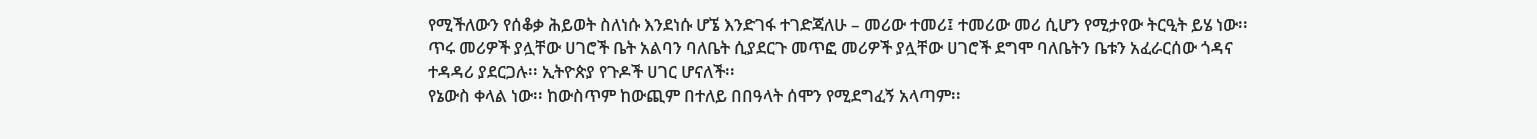የሚችለውን የሰቆቃ ሕይወት ስለነሱ እንደነሱ ሆኜ እንድገፋ ተገድጃለሁ – መሪው ተመሪ፤ ተመሪው መሪ ሲሆን የሚታየው ትርዒት ይሄ ነው፡፡ ጥሩ መሪዎች ያሏቸው ሀገሮች ቤት አልባን ባለቤት ሲያደርጉ መጥፎ መሪዎች ያሏቸው ሀገሮች ደግሞ ባለቤትን ቤቱን አፈራርሰው ጎዳና ተዳዳሪ ያደርጋሉ፡፡ ኢትዮጵያ የጉዶች ሀገር ሆናለች፡፡
የኔውስ ቀላል ነው፡፡ ከውስጥም ከውጪም በተለይ በበዓላት ሰሞን የሚደግፈኝ አላጣም፡፡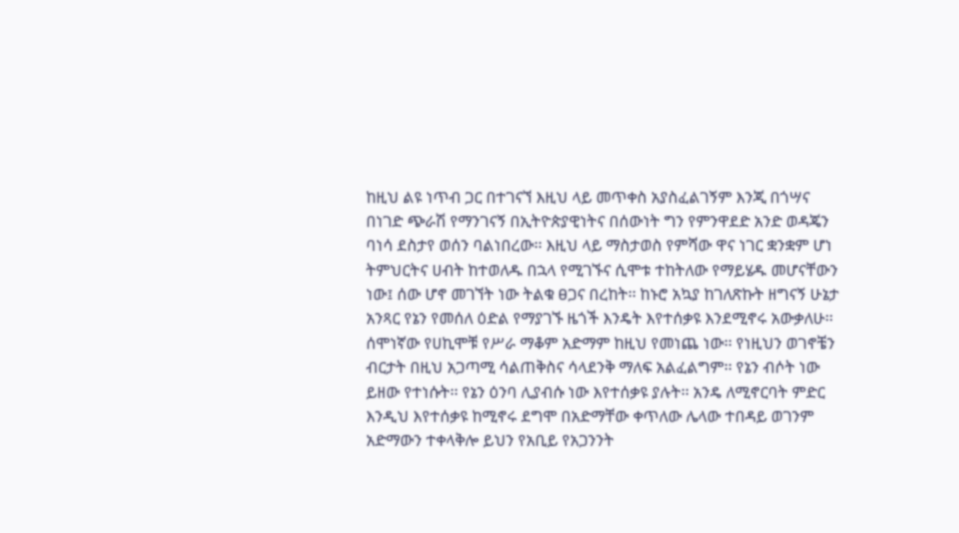ከዚህ ልዩ ነጥብ ጋር በተገናኘ እዚህ ላይ መጥቀስ አያስፈልገኝም እንጂ በጎሣና በነገድ ጭራሽ የማንገናኝ በኢትዮጵያዊነትና በሰውነት ግን የምንዋደድ አንድ ወዳጄን ባነሳ ደስታየ ወሰን ባልነበረው፡፡ እዚህ ላይ ማስታወስ የምሻው ዋና ነገር ቋንቋም ሆነ ትምህርትና ሀብት ከተወለዱ በኋላ የሚገኙና ሲሞቱ ተከትለው የማይሄዱ መሆናቸውን ነው፤ ሰው ሆኖ መገኘት ነው ትልቁ ፀጋና በረከት፡፡ ከኑሮ አኳያ ከገለጽኩት ዘግናኝ ሁኔታ አንጻር የኔን የመሰለ ዕድል የማያገኙ ዜጎች እንዴት እየተሰቃዩ እንደሚኖሩ አውቃለሁ፡፡ ሰሞነኛው የሀኪሞቹ የሥራ ማቆም አድማም ከዚህ የመነጨ ነው፡፡ የነዚህን ወገኖቼን ብርታት በዚህ አጋጣሚ ሳልጠቅስና ሳላደንቅ ማለፍ አልፈልግም፡፡ የኔን ብሶት ነው ይዘው የተነሱት፡፡ የኔን ዕንባ ሊያብሱ ነው እየተሰቃዩ ያሉት፡፡ አንዴ ለሚኖርባት ምድር እንዲህ እየተሰቃዩ ከሚኖሩ ደግሞ በአድማቸው ቀጥለው ሌላው ተበዳይ ወገንም አድማውን ተቀላቅሎ ይህን የአቢይ የአጋንንት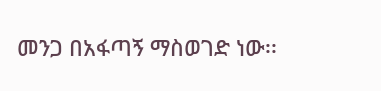መንጋ በአፋጣኝ ማስወገድ ነው፡፡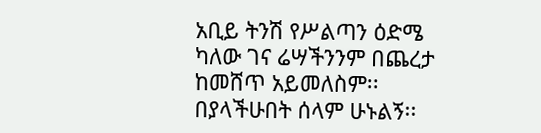አቢይ ትንሽ የሥልጣን ዕድሜ ካለው ገና ሬሣችንንም በጨረታ ከመሸጥ አይመለስም፡፡ በያላችሁበት ሰላም ሁኑልኝ፡፡